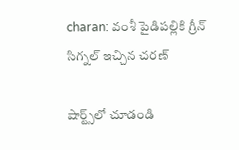charan: వంశీ పైడిపల్లికి గ్రీన్ సిగ్నల్ ఇచ్చిన చరణ్

షార్ట్స్‌లో చూడండి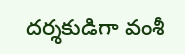దర్శకుడిగా వంశీ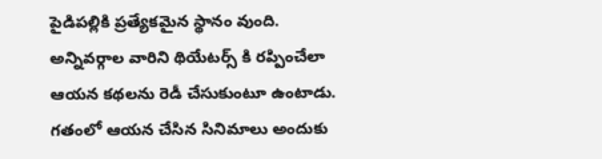పైడిపల్లికి ప్రత్యేకమైన స్థానం వుంది. అన్నివర్గాల వారిని థియేటర్స్ కి రప్పించేలా ఆయన కథలను రెడీ చేసుకుంటూ ఉంటాడు. గతంలో ఆయన చేసిన సినిమాలు అందుకు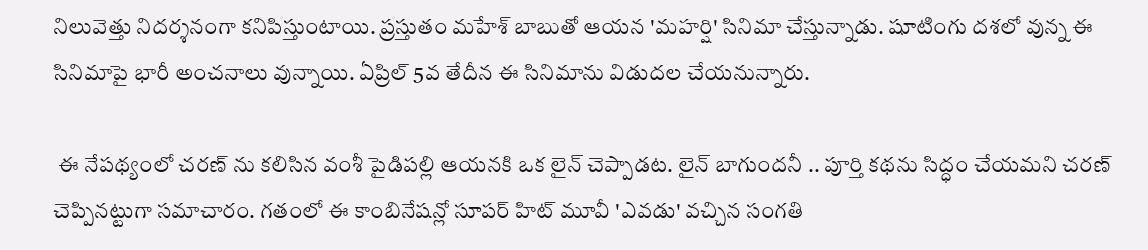నిలువెత్తు నిదర్శనంగా కనిపిస్తుంటాయి. ప్రస్తుతం మహేశ్ బాబుతో ఆయన 'మహర్షి' సినిమా చేస్తున్నాడు. షూటింగు దశలో వున్న ఈ సినిమాపై భారీ అంచనాలు వున్నాయి. ఏప్రిల్ 5వ తేదీన ఈ సినిమాను విడుదల చేయనున్నారు.

 ఈ నేపథ్యంలో చరణ్ ను కలిసిన వంశీ పైడిపల్లి ఆయనకి ఒక లైన్ చెప్పాడట. లైన్ బాగుందనీ .. పూర్తి కథను సిద్ధం చేయమని చరణ్ చెప్పినట్టుగా సమాచారం. గతంలో ఈ కాంబినేషన్లో సూపర్ హిట్ మూవీ 'ఎవడు' వచ్చిన సంగతి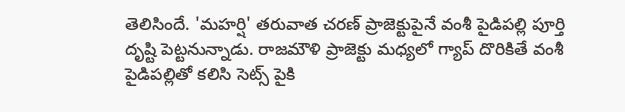తెలిసిందే. 'మహర్షి' తరువాత చరణ్ ప్రాజెక్టుపైనే వంశీ పైడిపల్లి పూర్తి దృష్టి పెట్టనున్నాడు. రాజమౌళి ప్రాజెక్టు మధ్యలో గ్యాప్ దొరికితే వంశీ పైడిపల్లితో కలిసి సెట్స్ పైకి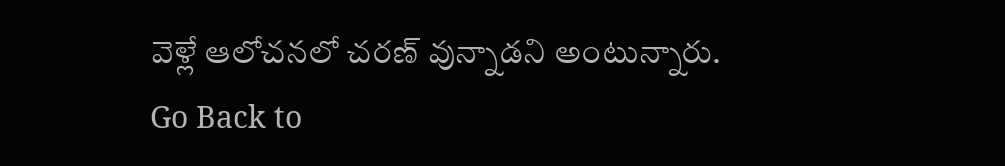వెళ్లే ఆలోచనలో చరణ్ వున్నాడని అంటున్నారు.
Go Back to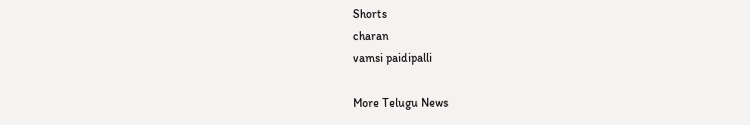Shorts
charan
vamsi paidipalli

More Telugu News